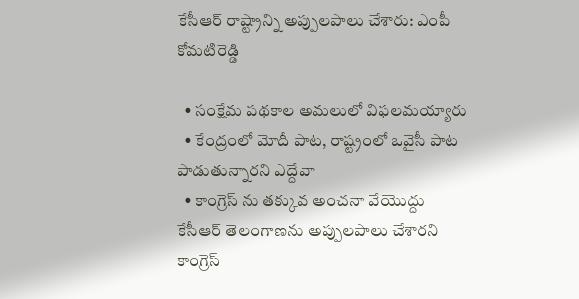కేసీఆర్ రాష్ట్రాన్ని అప్పులపాలు చేశారు: ఎంపీ కోమటిరెడ్డి

  • సంక్షేమ పథకాల అమలులో విఫలమయ్యారు
  • కేంద్రంలో మోదీ పాట, రాష్ట్రంలో ఒవైసీ పాట పాడుతున్నారని ఎద్దేవా
  • కాంగ్రెస్ ను తక్కువ అంచనా వేయొద్దు
కేసీఆర్ తెలంగాణను అప్పులపాలు చేశారని కాంగ్రెస్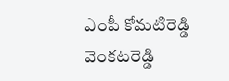ఎంపీ కోమటిరెడ్డి వెంకటరెడ్డి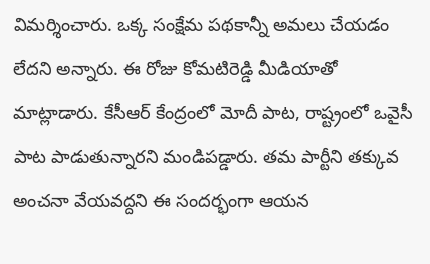విమర్శించారు. ఒక్క సంక్షేమ పథకాన్నీ అమలు చేయడం లేదని అన్నారు. ఈ రోజు కోమటిరెడ్డి మీడియాతో మాట్లాడారు. కేసీఆర్ కేంద్రంలో మోదీ పాట, రాష్ట్రంలో ఒవైసీ పాట పాడుతున్నారని మండిపడ్డారు. తమ పార్టీని తక్కువ అంచనా వేయవద్దని ఈ సందర్భంగా ఆయన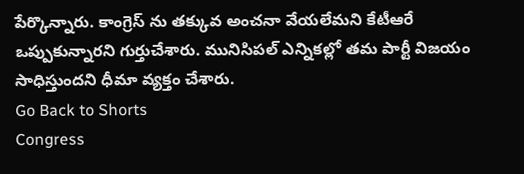పేర్కొన్నారు. కాంగ్రెస్ ను తక్కువ అంచనా వేయలేమని కేటీఆరే ఒప్పుకున్నారని గుర్తుచేశారు. మునిసిపల్ ఎన్నికల్లో తమ పార్టీ విజయం సాధిస్తుందని ధీమా వ్యక్తం చేశారు.
Go Back to Shorts
Congress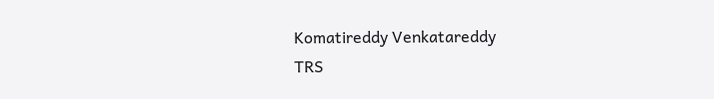Komatireddy Venkatareddy
TRS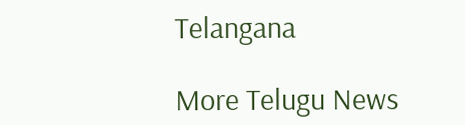Telangana

More Telugu News